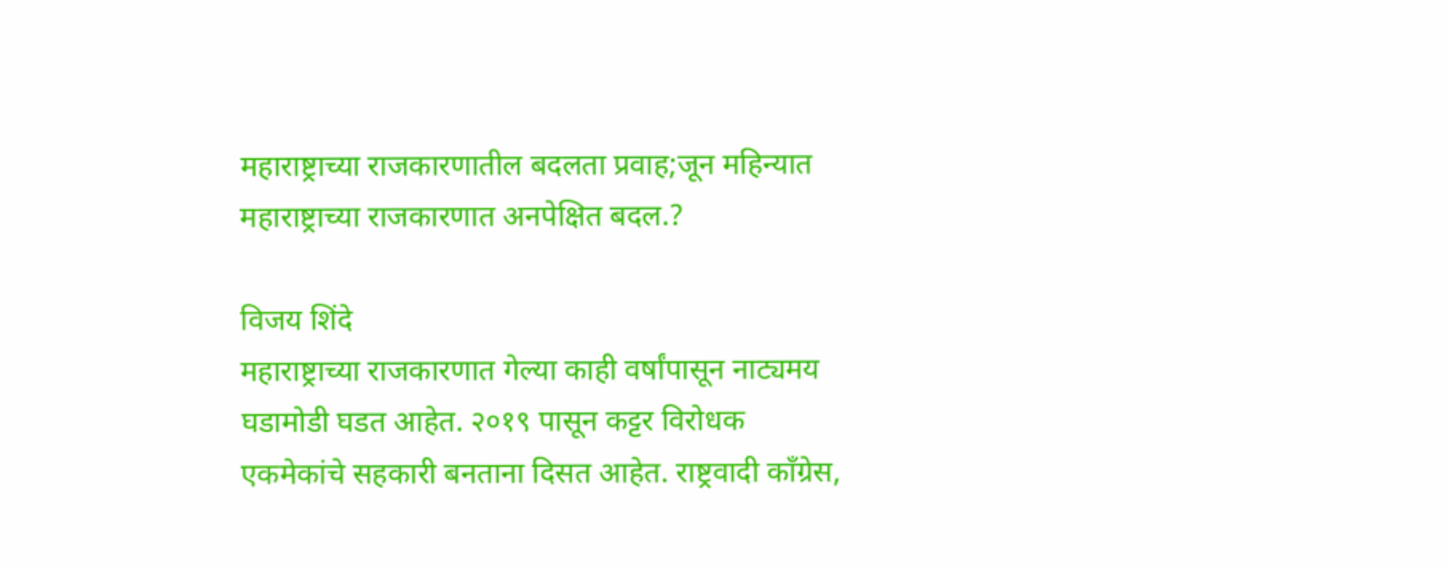महाराष्ट्राच्या राजकारणातील बदलता प्रवाह;जून महिन्यात महाराष्ट्राच्या राजकारणात अनपेक्षित बदल.?

विजय शिंदे
महाराष्ट्राच्या राजकारणात गेल्या काही वर्षांपासून नाट्यमय घडामोडी घडत आहेत. २०१९ पासून कट्टर विरोधक एकमेकांचे सहकारी बनताना दिसत आहेत. राष्ट्रवादी काँग्रेस,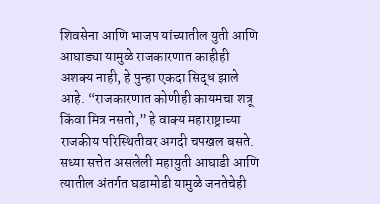शिवसेना आणि भाजप यांच्यातील युती आणि आघाड्या यामुळे राजकारणात काहीही अशक्य नाही, हे पुन्हा एकदा सिद्ध झाले आहे. “राजकारणात कोणीही कायमचा शत्रू किंवा मित्र नसतो,” हे वाक्य महाराष्ट्राच्या राजकीय परिस्थितीवर अगदी चपखल बसते.
सध्या सत्तेत असलेली महायुती आघाडी आणि त्यातील अंतर्गत घडामोडी यामुळे जनतेचेही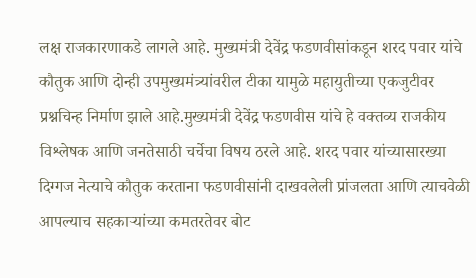लक्ष राजकारणाकडे लागले आहे. मुख्यमंत्री देवेंद्र फडणवीसांकडून शरद पवार यांचे कौतुक आणि दोन्ही उपमुख्यमंत्र्यांवरील टीका यामुळे महायुतीच्या एकजुटीवर प्रश्नचिन्ह निर्माण झाले आहे.मुख्यमंत्री देवेंद्र फडणवीस यांचे हे वक्तव्य राजकीय विश्लेषक आणि जनतेसाठी चर्चेचा विषय ठरले आहे. शरद पवार यांच्यासारख्या दिग्गज नेत्याचे कौतुक करताना फडणवीसांनी दाखवलेली प्रांजलता आणि त्याचवेळी आपल्याच सहकाऱ्यांच्या कमतरतेवर बोट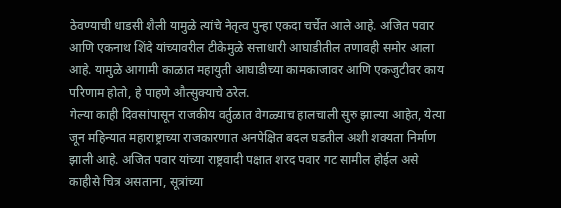ठेवण्याची धाडसी शैली यामुळे त्यांचे नेतृत्व पुन्हा एकदा चर्चेत आले आहे. अजित पवार आणि एकनाथ शिंदे यांच्यावरील टीकेमुळे सत्ताधारी आघाडीतील तणावही समोर आला आहे. यामुळे आगामी काळात महायुती आघाडीच्या कामकाजावर आणि एकजुटीवर काय परिणाम होतो, हे पाहणे औत्सुक्याचे ठरेल.
गेल्या काही दिवसांपासून राजकीय वर्तुळात वेगळ्याच हालचाली सुरु झाल्या आहेत, येत्या जून महिन्यात महाराष्ट्राच्या राजकारणात अनपेक्षित बदल घडतील अशी शक्यता निर्माण झाली आहे. अजित पवार यांच्या राष्ट्रवादी पक्षात शरद पवार गट सामील होईल असे काहीसे चित्र असताना, सूत्रांच्या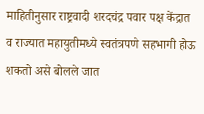माहितीनुसार राष्ट्रवादी शरदचंद्र पवार पक्ष केंद्रात व राज्यात महायुतीमध्ये स्वतंत्रपणे सहभागी होऊ शकतो असे बोलले जात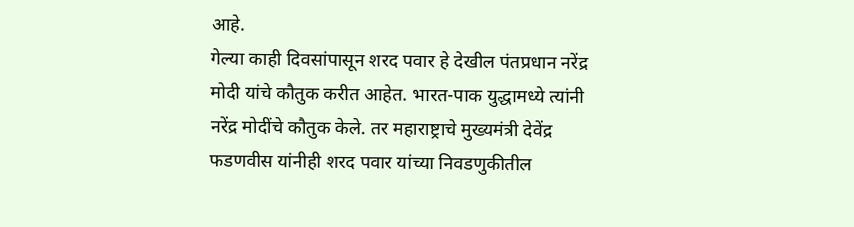आहे.
गेल्या काही दिवसांपासून शरद पवार हे देखील पंतप्रधान नरेंद्र मोदी यांचे कौतुक करीत आहेत. भारत-पाक युद्धामध्ये त्यांनी नरेंद्र मोदींचे कौतुक केले. तर महाराष्ट्राचे मुख्यमंत्री देवेंद्र फडणवीस यांनीही शरद पवार यांच्या निवडणुकीतील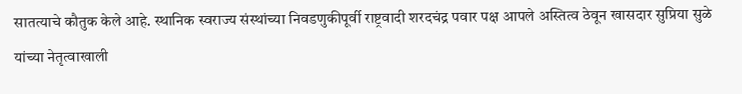सातत्याचे कौतुक केले आहे. स्थानिक स्वराज्य संस्थांच्या निवडणुकीपूर्वी राष्ट्रवादी शरदचंद्र पवार पक्ष आपले अस्तित्व ठेवून खासदार सुप्रिया सुळे यांच्या नेतृत्वाखाली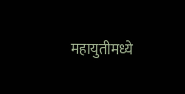महायुतीमध्ये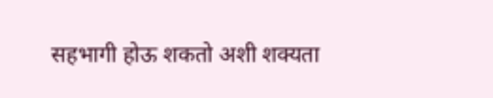सहभागी होऊ शकतो अशी शक्यता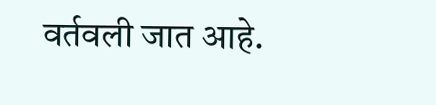वर्तवली जात आहे.